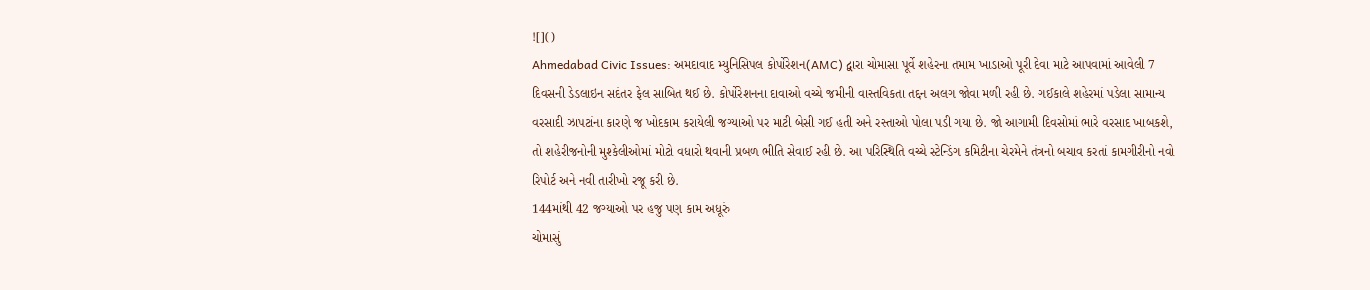![]()
Ahmedabad Civic Issues: અમદાવાદ મ્યુનિસિપલ કોર્પોરેશન(AMC) દ્વારા ચોમાસા પૂર્વે શહેરના તમામ ખાડાઓ પૂરી દેવા માટે આપવામાં આવેલી 7 દિવસની ડેડલાઇન સદંતર ફેલ સાબિત થઈ છે. કોર્પોરેશનના દાવાઓ વચ્ચે જમીની વાસ્તવિકતા તદ્દન અલગ જોવા મળી રહી છે. ગઈકાલે શહેરમાં પડેલા સામાન્ય વરસાદી ઝાપટાંના કારણે જ ખોદકામ કરાયેલી જગ્યાઓ પર માટી બેસી ગઈ હતી અને રસ્તાઓ પોલા પડી ગયા છે. જો આગામી દિવસોમાં ભારે વરસાદ ખાબકશે, તો શહેરીજનોની મુશ્કેલીઓમાં મોટો વધારો થવાની પ્રબળ ભીતિ સેવાઈ રહી છે. આ પરિસ્થિતિ વચ્ચે સ્ટેન્ડિંગ કમિટીના ચેરમેને તંત્રનો બચાવ કરતાં કામગીરીનો નવો રિપોર્ટ અને નવી તારીખો રજૂ કરી છે.
144માંથી 42 જગ્યાઓ પર હજુ પણ કામ અધૂરું
ચોમાસું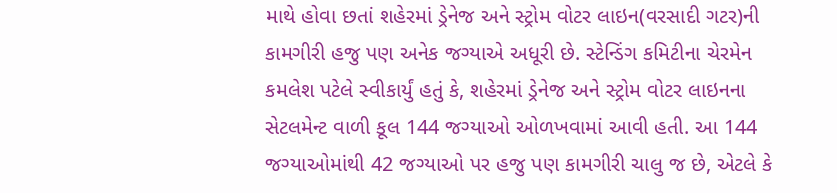માથે હોવા છતાં શહેરમાં ડ્રેનેજ અને સ્ટ્રોમ વોટર લાઇન(વરસાદી ગટર)ની કામગીરી હજુ પણ અનેક જગ્યાએ અધૂરી છે. સ્ટેન્ડિંગ કમિટીના ચેરમેન કમલેશ પટેલે સ્વીકાર્યું હતું કે, શહેરમાં ડ્રેનેજ અને સ્ટ્રોમ વોટર લાઇનના સેટલમેન્ટ વાળી કૂલ 144 જગ્યાઓ ઓળખવામાં આવી હતી. આ 144 જગ્યાઓમાંથી 42 જગ્યાઓ પર હજુ પણ કામગીરી ચાલુ જ છે, એટલે કે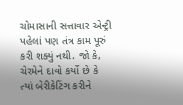ચોમાસાની સત્તાવાર એન્ટ્રી પહેલાં પણ તંત્ર કામ પૂરું કરી શક્યું નથી. જો કે, ચેરમેને દાવો કર્યો છે કે ત્યાં બેરીકેટિંગ કરીને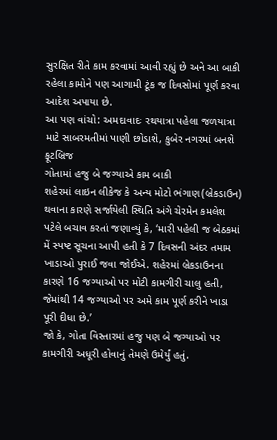સુરક્ષિત રીતે કામ કરવામાં આવી રહ્યું છે અને આ બાકી રહેલા કામોને પણ આગામી ટૂંક જ દિવસોમાં પૂર્ણ કરવા આદેશ અપાયા છે.
આ પણ વાંચો: અમદાવાદઃ રથયાત્રા પહેલા જળયાત્રા માટે સાબરમતીમાં પાણી છોડાશે, કુબેર નગરમાં બનશે ફૂટબ્રિજ
ગોતામાં હજુ બે જગ્યાએ કામ બાકી
શહેરમાં લાઇન લીકેજ કે અન્ય મોટો ભંગાણ(બ્રેકડાઉન) થવાના કારણે સર્જાયેલી સ્થિતિ અંગે ચેરમેન કમલેશ પટેલે બચાવ કરતાં જણાવ્યું કે, ‘મારી પહેલી જ બેઠકમાં મેં સ્પષ્ટ સૂચના આપી હતી કે 7 દિવસની અંદર તમામ ખાડાઓ પુરાઈ જવા જોઈએ. શહેરમાં બ્રેકડાઉનના કારણે 16 જગ્યાઓ પર મોટી કામગીરી ચાલુ હતી, જેમાંથી 14 જગ્યાઓ પર અમે કામ પૂર્ણ કરીને ખાડા પૂરી દીધા છે.’
જો કે, ગોતા વિસ્તારમાં હજુ પણ બે જગ્યાઓ પર કામગીરી અધૂરી હોવાનું તેમણે ઉમેર્યું હતું.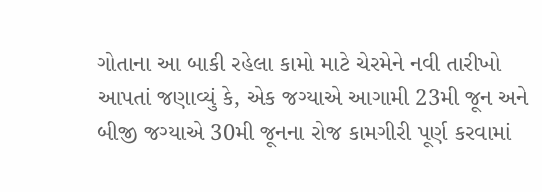ગોતાના આ બાકી રહેલા કામો માટે ચેરમેને નવી તારીખો આપતાં જણાવ્યું કે, એક જગ્યાએ આગામી 23મી જૂન અને બીજી જગ્યાએ 30મી જૂનના રોજ કામગીરી પૂર્ણ કરવામાં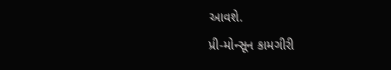આવશે.
પ્રી-મોન્સૂન કામગીરી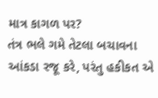માત્ર કાગળ પર?
તંત્ર ભલે ગમે તેટલા બચાવના આંકડા રજૂ કરે, પરંતુ હકીકત એ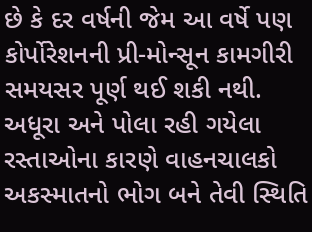છે કે દર વર્ષની જેમ આ વર્ષે પણ કોર્પોરેશનની પ્રી-મોન્સૂન કામગીરી સમયસર પૂર્ણ થઈ શકી નથી. અધૂરા અને પોલા રહી ગયેલા રસ્તાઓના કારણે વાહનચાલકો અકસ્માતનો ભોગ બને તેવી સ્થિતિ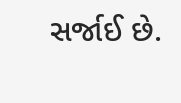સર્જાઈ છે.